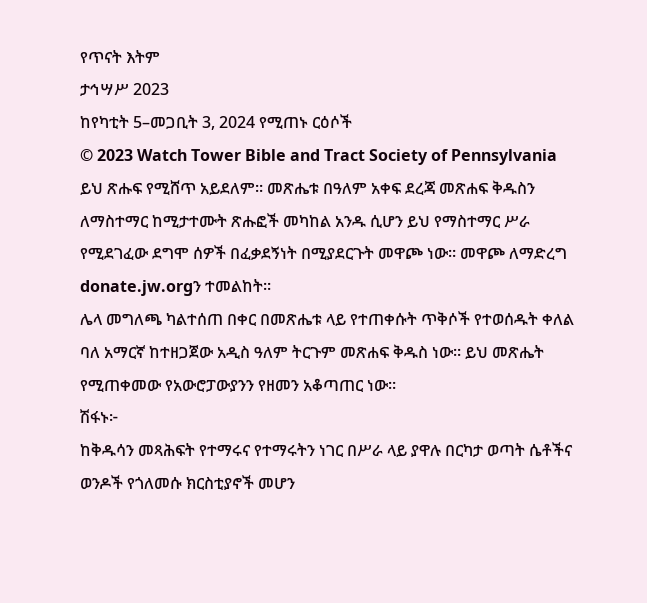የጥናት እትም
ታኅሣሥ 2023
ከየካቲት 5–መጋቢት 3, 2024 የሚጠኑ ርዕሶች
© 2023 Watch Tower Bible and Tract Society of Pennsylvania
ይህ ጽሑፍ የሚሸጥ አይደለም። መጽሔቱ በዓለም አቀፍ ደረጃ መጽሐፍ ቅዱስን ለማስተማር ከሚታተሙት ጽሑፎች መካከል አንዱ ሲሆን ይህ የማስተማር ሥራ የሚደገፈው ደግሞ ሰዎች በፈቃደኝነት በሚያደርጉት መዋጮ ነው። መዋጮ ለማድረግ donate.jw.orgን ተመልከት።
ሌላ መግለጫ ካልተሰጠ በቀር በመጽሔቱ ላይ የተጠቀሱት ጥቅሶች የተወሰዱት ቀለል ባለ አማርኛ ከተዘጋጀው አዲስ ዓለም ትርጉም መጽሐፍ ቅዱስ ነው። ይህ መጽሔት የሚጠቀመው የአውሮፓውያንን የዘመን አቆጣጠር ነው።
ሽፋኑ፦
ከቅዱሳን መጻሕፍት የተማሩና የተማሩትን ነገር በሥራ ላይ ያዋሉ በርካታ ወጣት ሴቶችና ወንዶች የጎለመሱ ክርስቲያኖች መሆን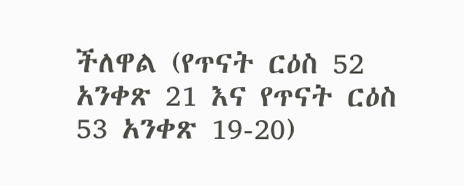ችለዋል (የጥናት ርዕስ 52 አንቀጽ 21 እና የጥናት ርዕስ 53 አንቀጽ 19-20)